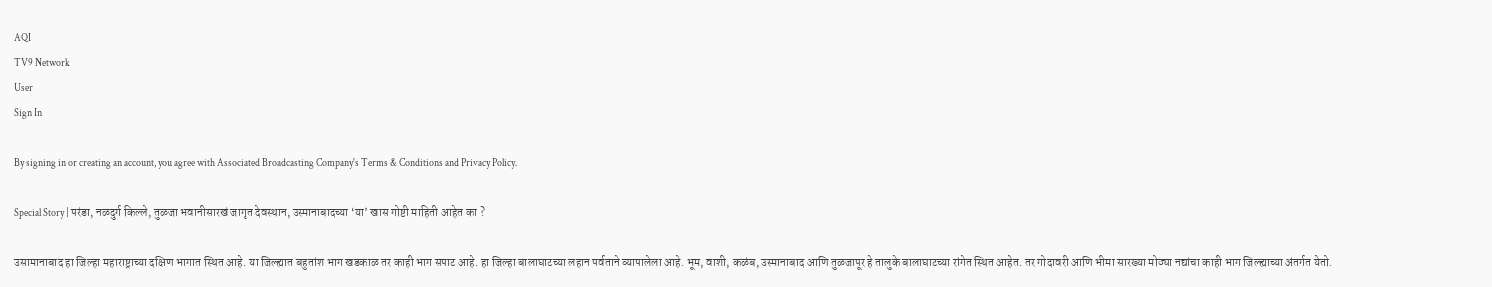AQI
TV9 Network
User
Sign In

By signing in or creating an account, you agree with Associated Broadcasting Company's Terms & Conditions and Privacy Policy.

Special Story | परंडा, नळदुर्ग किल्ले, तुळजा भवानीसारखं जागृत देवस्थान, उस्मानाबादच्या ‘या’ खास गोष्टी माहिती आहेत का ?

उसामानाबाद हा जिल्हा महाराष्ट्राच्या दक्षिण भागात स्थित आहे. या जिल्ह्यात बहुतांश भाग खडकाळ तर काही भाग सपाट आहे. हा जिल्हा बालाघाटच्या लहान पर्वताने व्यापालेला आहे. भूम, वाशी, कळंब, उस्मानाबाद आणि तुळजापूर हे तालुके बालाघाटच्या रांगेत स्थित आहेत. तर गोदावरी आणि भीमा सारख्या मोठ्या नद्यांचा काही भाग जिल्ह्याच्या अंतर्गत येतो.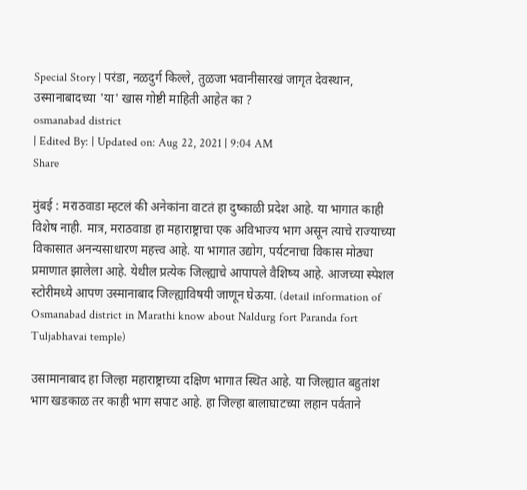Special Story | परंडा, नळदुर्ग किल्ले, तुळजा भवानीसारखं जागृत देवस्थान, उस्मानाबादच्या 'या' खास गोष्टी माहिती आहेत का ?
osmanabad district
| Edited By: | Updated on: Aug 22, 2021 | 9:04 AM
Share

मुंबई : मराठवाडा म्हटलं की अनेकांना वाटतं हा दुष्काळी प्रदेश आहे. या भागात काही विशेष नाही. मात्र, मराठवाडा हा महाराष्ट्राचा एक अविभाज्य भाग असून त्याचे राज्याच्या विकासात अनन्यसाधारण महत्त्व आहे. या भागात उद्योग, पर्यटनाचा विकास मोठ्या प्रमाणात झालेला आहे. येथील प्रत्येक जिल्ह्याचे आपापले वैशिष्य आहे. आजच्या स्पेशल स्टोरीमध्ये आपण उस्मानाबाद जिल्ह्याविषयी जाणून घेऊया. (detail information of Osmanabad district in Marathi know about Naldurg fort Paranda fort Tuljabhavai temple)

उसामानाबाद हा जिल्हा महाराष्ट्राच्या दक्षिण भागात स्थित आहे. या जिल्ह्यात बहुतांश भाग खडकाळ तर काही भाग सपाट आहे. हा जिल्हा बालाघाटच्या लहान पर्वताने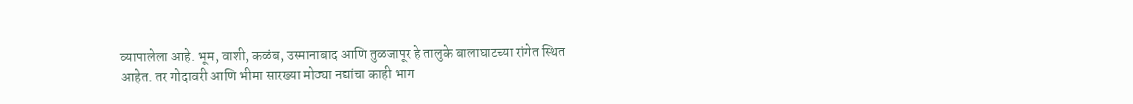व्यापालेला आहे. भूम, वाशी, कळंब, उस्मानाबाद आणि तुळजापूर हे तालुके बालाघाटच्या रांगेत स्थित आहेत. तर गोदावरी आणि भीमा सारख्या मोठ्या नद्यांचा काही भाग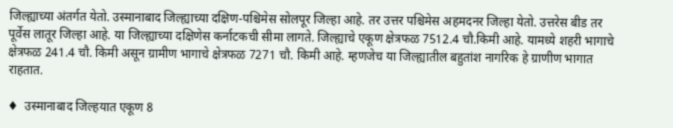जिल्ह्याच्या अंतर्गत येतो. उस्मानाबाद जिल्ह्याच्या दक्षिण-पश्चिमेस सोलपूर जिल्हा आहे. तर उत्तर पश्चिमेस अहमदनर जिल्हा येतो. उत्तरेस बीड तर पूर्वेस लातूर जिल्हा आहे. या जिल्ह्याच्या दक्षिणेस कर्नाटकची सीमा लागते. जिल्ह्याचे एकूण क्षेत्रफळ 7512.4 चौ.किमी आहे. यामध्ये शहरी भागाचे क्षेत्रफळ 241.4 चौ. किमी असून ग्रामीण भागाचे क्षेत्रफळ 7271 चौ. किमी आहे. म्हणजेच या जिल्ह्यातील बहुतांश नागरिक हे ग्राणीण भागात राहतात.

♦  उस्मानाबाद जिल्हयात एकूण 8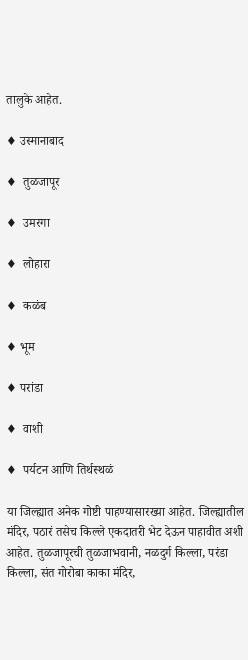तालुके आहेत.

♦ उस्मानाबाद

♦  तुळजापूर

♦  उमरगा

♦  लोहारा

♦  कळंब

♦ भूम

♦ परांडा

♦  वाशी

♦  पर्यटन आणि तिर्थस्थळं

या जिल्ह्यात अनेक गोष्टी पाहण्यासारख्या आहेत. जिल्ह्यातील मंदिर, पठारं तसेच किल्ले एकदातरी भेट देऊन पाहावीत अशी आहेत. तुळजापूरची तुळजाभवानी, नळदुर्ग किल्ला, परंडा किल्ला, संत गोरोबा काका मंदिर,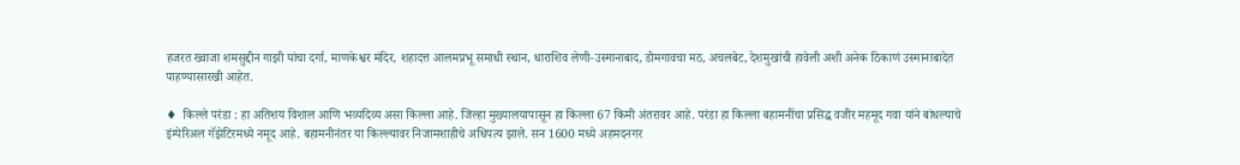हजरत ख्वाजा शमसुद्दीन गाझी यांचा दर्गा, माणकेश्वर मंदिर, शहादत्त आलमप्रभू समाधी स्थान, धाराशिव लेणी-उस्मानाबाद, डोमगावचा मठ, अचलबेट, देशमुखांची हावेली अशी अनेक ठिकाणं उस्मानाबादेत पाहण्यासारखी आहेत.

♦  किल्ले परंडा : हा अतिशय विशाल आणि भव्यदिव्य असा किल्ला आहे. जिल्हा मुख्यालयापासून हा किल्ला 67 किमी अंतरावर आहे. परंडा हा किल्ला बहामनींचा प्रसिद्ध वजीर महमूद गवा यांने बांधल्याचे इंम्पेरिअल गॅझेटिरमध्ये नमूद आहे. बहामनीनंतर या किल्ल्यावर निजामशाहीचे अधिपत्य झाले. सन 1600 मध्ये अहमदनगर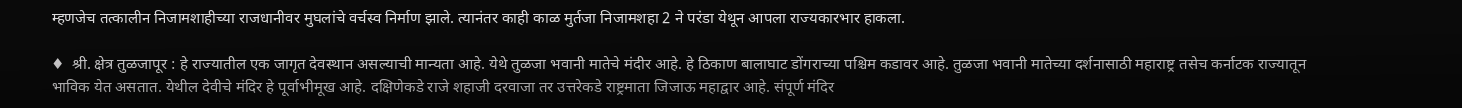म्हणजेच तत्कालीन निजामशाहीच्या राजधानीवर मुघलांचे वर्चस्व निर्माण झाले. त्यानंतर काही काळ मुर्तजा निजामशहा 2 ने परंडा येथून आपला राज्यकारभार हाकला.

♦  श्री. क्षेत्र तुळजापूर : हे राज्यातील एक जागृत देवस्थान असल्याची मान्यता आहे. येथे तुळजा भवानी मातेचे मंदीर आहे. हे ठिकाण बालाघाट डोंगराच्या पश्चिम कडावर आहे. तुळजा भवानी मातेच्या दर्शनासाठी महाराष्ट्र तसेच कर्नाटक राज्यातून भाविक येत असतात. येथील देवीचे मंदिर हे पूर्वाभीमूख आहे. दक्षिणेकडे राजे शहाजी दरवाजा तर उत्तरेकडे राष्ट्रमाता जिजाऊ महाद्वार आहे. संपूर्ण मंदिर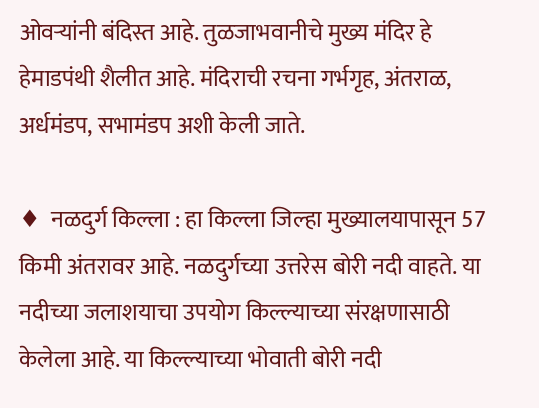ओवऱ्यांनी बंदिस्त आहे. तुळजाभवानीचे मुख्य मंदिर हे हेमाडपंथी शैलीत आहे. मंदिराची रचना गर्भगृह, अंतराळ, अर्धमंडप, सभामंडप अशी केली जाते.

♦  नळदुर्ग किल्ला : हा किल्ला जिल्हा मुख्यालयापासून 57 किमी अंतरावर आहे. नळदुर्गच्या उत्तरेस बोरी नदी वाहते. या नदीच्या जलाशयाचा उपयोग किल्ल्याच्या संरक्षणासाठी केलेला आहे. या किल्ल्याच्या भोवाती बोरी नदी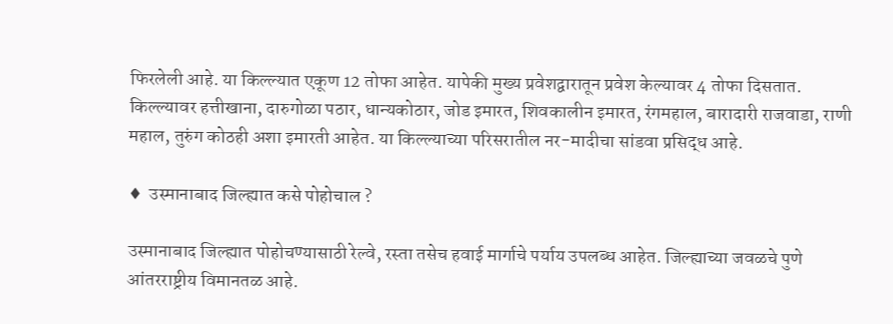फिरलेली आहे. या किल्ल्यात एकूण 12 तोफा आहेत. यापेकी मुख्य प्रवेशद्वारातून प्रवेश केल्यावर 4 तोफा दिसतात. किल्ल्यावर हत्तीखाना, दारुगोळा पठार, धान्यकोठार, जोड इमारत, शिवकालीन इमारत, रंगमहाल, बारादारी राजवाडा, राणी महाल, तुरुंग कोठही अशा इमारती आहेत. या किल्ल्याच्या परिसरातील नर-मादीचा सांडवा प्रसिद्ध आहे.

♦  उस्मानाबाद जिल्ह्यात कसे पोहोचाल ?

उस्मानाबाद जिल्ह्यात पोहोचण्यासाठी रेल्वे, रस्ता तसेच हवाई मार्गाचे पर्याय उपलब्ध आहेत. जिल्ह्याच्या जवळचे पुणे आंतरराष्ट्रीय विमानतळ आहे.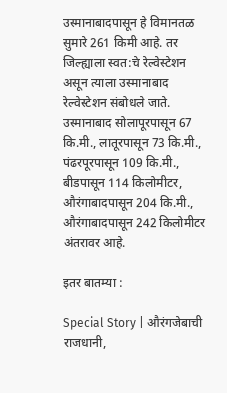उस्मानाबादपासून हे विमानतळ सुमारे 261 किमी आहे. तर जिल्ह्याला स्वत:चे रेल्वेस्टेशन असून त्याला उस्मानाबाद रेल्वेस्टेशन संबोधले जाते. उस्मानाबाद सोलापूरपासून 67 कि.मी., लातूरपासून 73 कि.मी., पंढरपूरपासून 109 कि.मी., बीडपासून 114 किलोमीटर, औरंगाबादपासून 204 कि.मी., औरंगाबादपासून 242 किलोमीटर अंतरावर आहे.

इतर बातम्या :

Special Story | औरंगजेबाची राजधानी,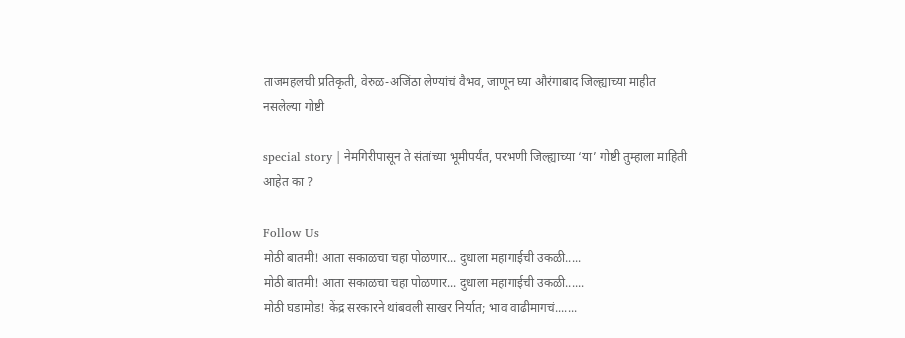ताजमहलची प्रतिकृती, वेरुळ-अजिंठा लेण्यांचं वैभव, जाणून घ्या औरंगाबाद जिल्ह्याच्या माहीत नसलेल्या गोष्टी

special story | नेमगिरीपासून ते संतांच्या भूमीपर्यंत, परभणी जिल्ह्याच्या ‘या’ गोष्टी तुम्हाला माहिती आहेत का ?

Follow Us
मोठी बातमी! आता सकाळचा चहा पोळणार... दुधाला महागाईची उकळी.....
मोठी बातमी! आता सकाळचा चहा पोळणार... दुधाला महागाईची उकळी......
मोठी घडामोड! केंद्र सरकारने थांबवली साखर निर्यात; भाव वाढीमागचं.......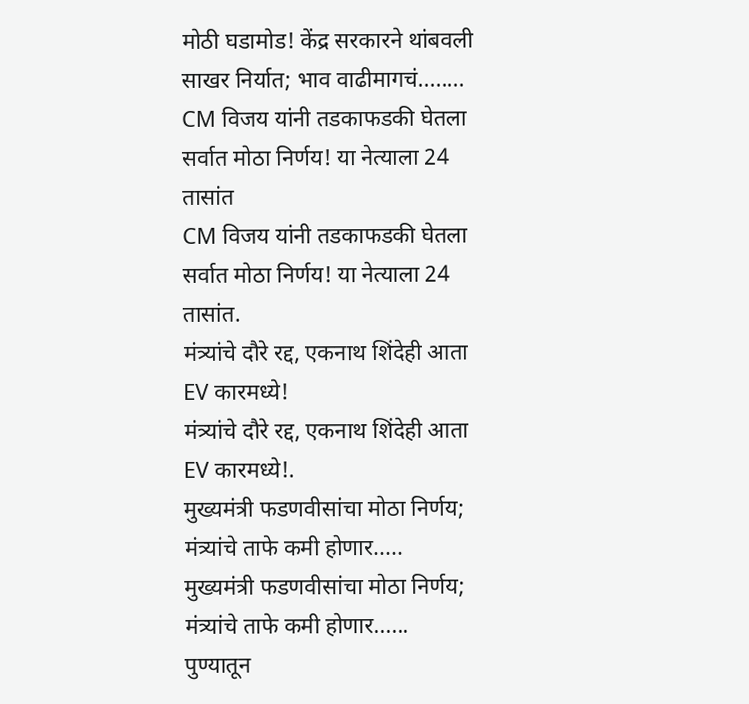मोठी घडामोड! केंद्र सरकारने थांबवली साखर निर्यात; भाव वाढीमागचं........
CM विजय यांनी तडकाफडकी घेतला सर्वात मोठा निर्णय! या नेत्याला 24 तासांत
CM विजय यांनी तडकाफडकी घेतला सर्वात मोठा निर्णय! या नेत्याला 24 तासांत.
मंत्र्यांचे दौरे रद्द, एकनाथ शिंदेही आता EV कारमध्ये!
मंत्र्यांचे दौरे रद्द, एकनाथ शिंदेही आता EV कारमध्ये!.
मुख्यमंत्री फडणवीसांचा मोठा निर्णय; मंत्र्यांचे ताफे कमी होणार.....
मुख्यमंत्री फडणवीसांचा मोठा निर्णय; मंत्र्यांचे ताफे कमी होणार......
पुण्यातून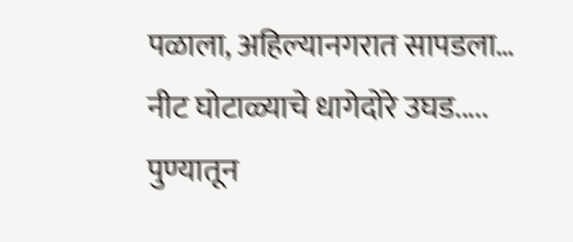पळाला, अहिल्यानगरात सापडला… नीट घोटाळ्याचे धागेदोरे उघड.....
पुण्यातून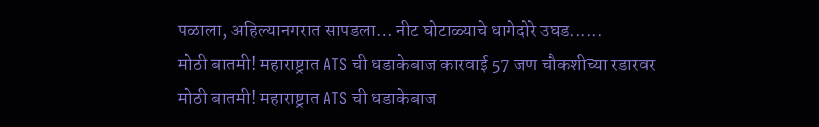पळाला, अहिल्यानगरात सापडला… नीट घोटाळ्याचे धागेदोरे उघड......
मोठी बातमी! महाराष्ट्रात ATS ची धडाकेबाज कारवाई 57 जण चौकशीच्या रडारवर
मोठी बातमी! महाराष्ट्रात ATS ची धडाकेबाज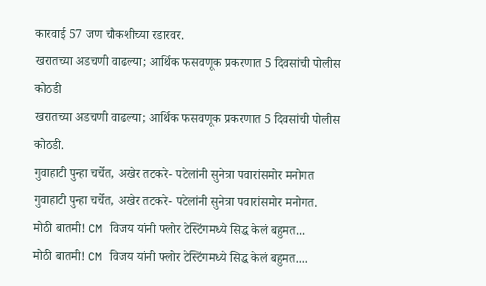कारवाई 57 जण चौकशीच्या रडारवर.
खरातच्या अडचणी वाढल्या; आर्थिक फसवणूक प्रकरणात 5 दिवसांची पोलीस कोठडी
खरातच्या अडचणी वाढल्या; आर्थिक फसवणूक प्रकरणात 5 दिवसांची पोलीस कोठडी.
गुवाहाटी पुन्हा चर्चेत, अखेर तटकरे- पटेलांनी सुनेत्रा पवारांसमोर मनोगत
गुवाहाटी पुन्हा चर्चेत, अखेर तटकरे- पटेलांनी सुनेत्रा पवारांसमोर मनोगत.
मोठी बातमी! CM विजय यांनी फ्लोर टेस्टिंगमध्ये सिद्ध केलं बहुमत...
मोठी बातमी! CM विजय यांनी फ्लोर टेस्टिंगमध्ये सिद्ध केलं बहुमत....